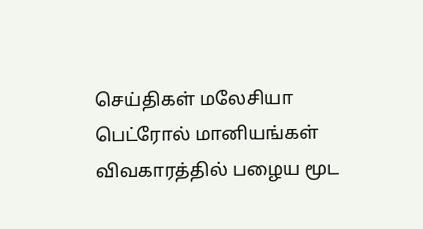செய்திகள் மலேசியா
பெட்ரோல் மானியங்கள் விவகாரத்தில் பழைய மூட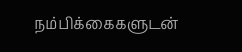நம்பிக்கைகளுடன்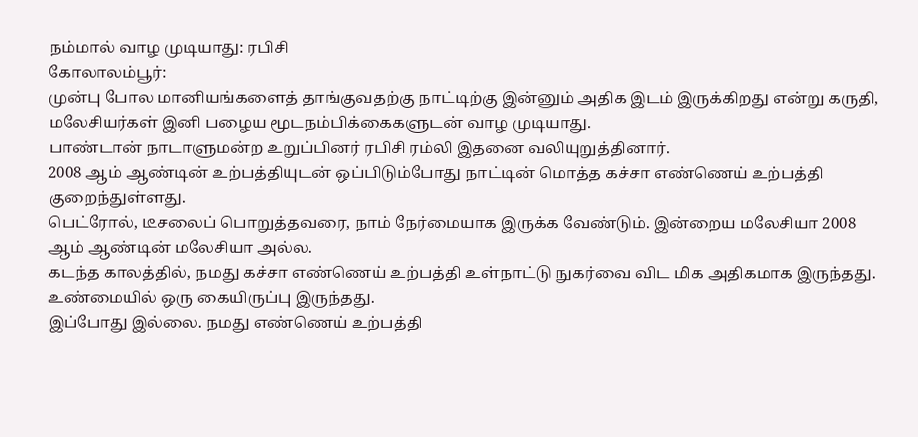நம்மால் வாழ முடியாது: ரபிசி
கோலாலம்பூர்:
முன்பு போல மானியங்களைத் தாங்குவதற்கு நாட்டிற்கு இன்னும் அதிக இடம் இருக்கிறது என்று கருதி, மலேசியர்கள் இனி பழைய மூடநம்பிக்கைகளுடன் வாழ முடியாது.
பாண்டான் நாடாளுமன்ற உறுப்பினர் ரபிசி ரம்லி இதனை வலியுறுத்தினார்.
2008 ஆம் ஆண்டின் உற்பத்தியுடன் ஒப்பிடும்போது நாட்டின் மொத்த கச்சா எண்ணெய் உற்பத்தி குறைந்துள்ளது.
பெட்ரோல், டீசலைப் பொறுத்தவரை, நாம் நேர்மையாக இருக்க வேண்டும். இன்றைய மலேசியா 2008 ஆம் ஆண்டின் மலேசியா அல்ல.
கடந்த காலத்தில், நமது கச்சா எண்ணெய் உற்பத்தி உள்நாட்டு நுகர்வை விட மிக அதிகமாக இருந்தது. உண்மையில் ஒரு கையிருப்பு இருந்தது.
இப்போது இல்லை. நமது எண்ணெய் உற்பத்தி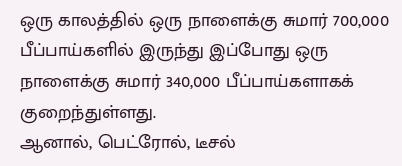ஒரு காலத்தில் ஒரு நாளைக்கு சுமார் 700,000 பீப்பாய்களில் இருந்து இப்போது ஒரு நாளைக்கு சுமார் 340,000 பீப்பாய்களாகக் குறைந்துள்ளது.
ஆனால், பெட்ரோல், டீசல்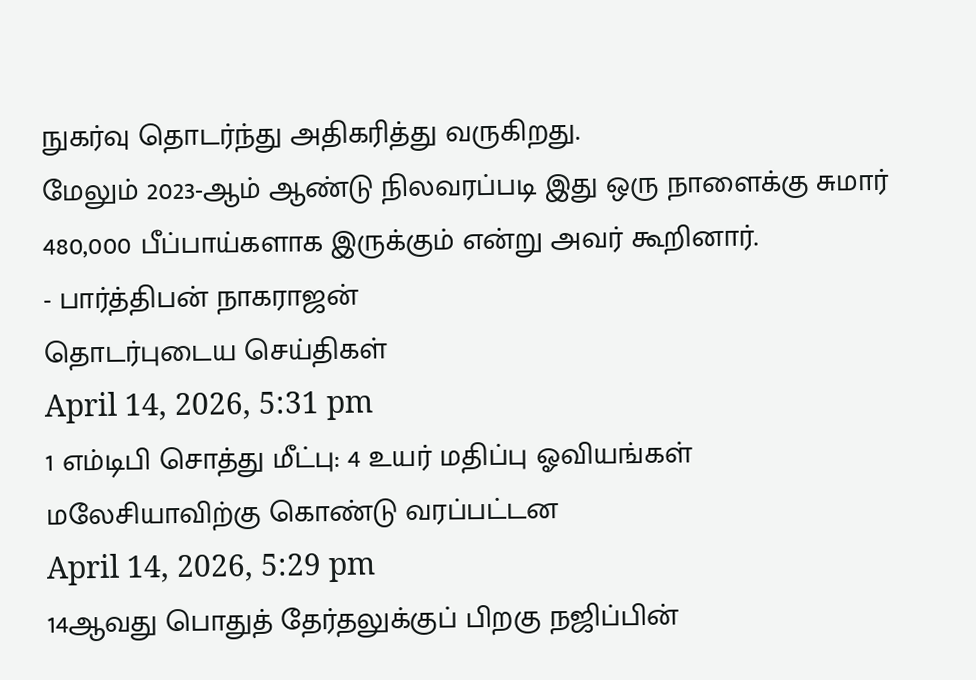நுகர்வு தொடர்ந்து அதிகரித்து வருகிறது.
மேலும் 2023-ஆம் ஆண்டு நிலவரப்படி இது ஒரு நாளைக்கு சுமார் 480,000 பீப்பாய்களாக இருக்கும் என்று அவர் கூறினார்.
- பார்த்திபன் நாகராஜன்
தொடர்புடைய செய்திகள்
April 14, 2026, 5:31 pm
1 எம்டிபி சொத்து மீட்பு: 4 உயர் மதிப்பு ஓவியங்கள் மலேசியாவிற்கு கொண்டு வரப்பட்டன
April 14, 2026, 5:29 pm
14ஆவது பொதுத் தேர்தலுக்குப் பிறகு நஜிப்பின்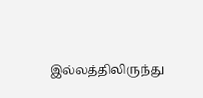இல்லத்திலிருந்து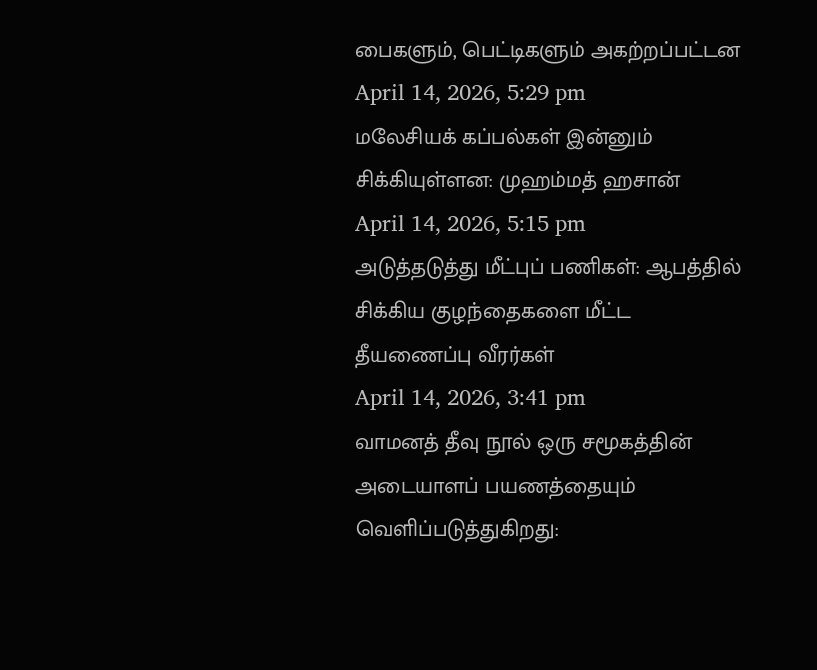பைகளும், பெட்டிகளும் அகற்றப்பட்டன
April 14, 2026, 5:29 pm
மலேசியக் கப்பல்கள் இன்னும் சிக்கியுள்ளன: முஹம்மத் ஹசான்
April 14, 2026, 5:15 pm
அடுத்தடுத்து மீட்புப் பணிகள்: ஆபத்தில் சிக்கிய குழந்தைகளை மீட்ட தீயணைப்பு வீரர்கள்
April 14, 2026, 3:41 pm
வாமனத் தீவு நூல் ஒரு சமூகத்தின் அடையாளப் பயணத்தையும் வெளிப்படுத்துகிறது: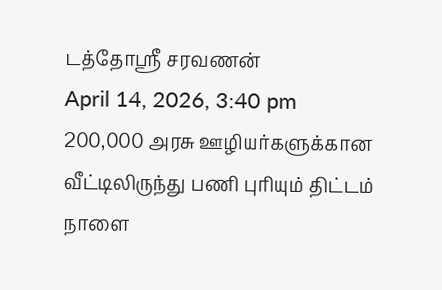டத்தோஶ்ரீ சரவணன்
April 14, 2026, 3:40 pm
200,000 அரசு ஊழியர்களுக்கான வீட்டிலிருந்து பணி புரியும் திட்டம் நாளை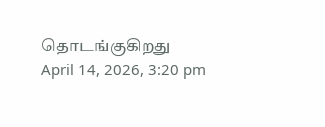தொடங்குகிறது
April 14, 2026, 3:20 pm